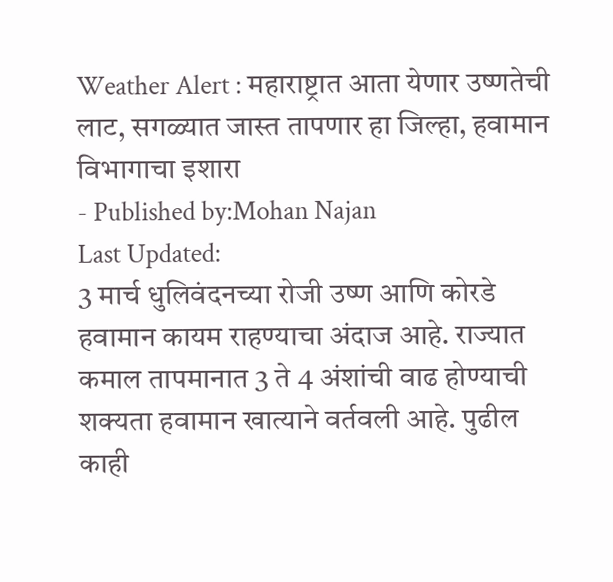Weather Alert : महाराष्ट्रात आता येणार उष्णतेची लाट, सगळ्यात जास्त तापणार हा जिल्हा, हवामान विभागाचा इशारा
- Published by:Mohan Najan
Last Updated:
3 मार्च धुलिवंदनच्या रोजी उष्ण आणि कोरडे हवामान कायम राहण्याचा अंदाज आहे. राज्यात कमाल तापमानात 3 ते 4 अंशांची वाढ होण्याची शक्यता हवामान खात्याने वर्तवली आहे. पुढील काही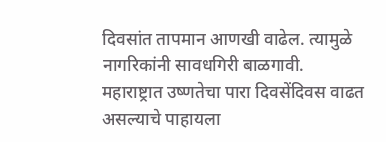दिवसांत तापमान आणखी वाढेल. त्यामुळे नागरिकांनी सावधगिरी बाळगावी.
महाराष्ट्रात उष्णतेचा पारा दिवसेंदिवस वाढत असल्याचे पाहायला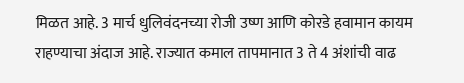मिळत आहे. 3 मार्च धुलिवंदनच्या रोजी उष्ण आणि कोरडे हवामान कायम राहण्याचा अंदाज आहे. राज्यात कमाल तापमानात 3 ते 4 अंशांची वाढ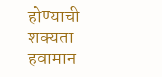होण्याची शक्यता हवामान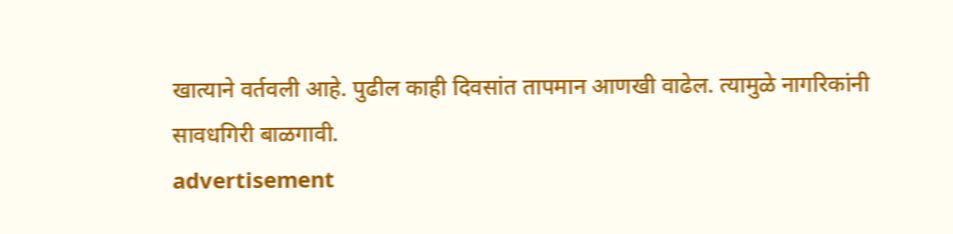खात्याने वर्तवली आहे. पुढील काही दिवसांत तापमान आणखी वाढेल. त्यामुळे नागरिकांनी सावधगिरी बाळगावी.
advertisement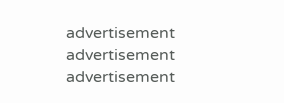advertisement
advertisement
advertisement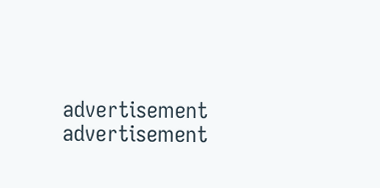advertisement
advertisement